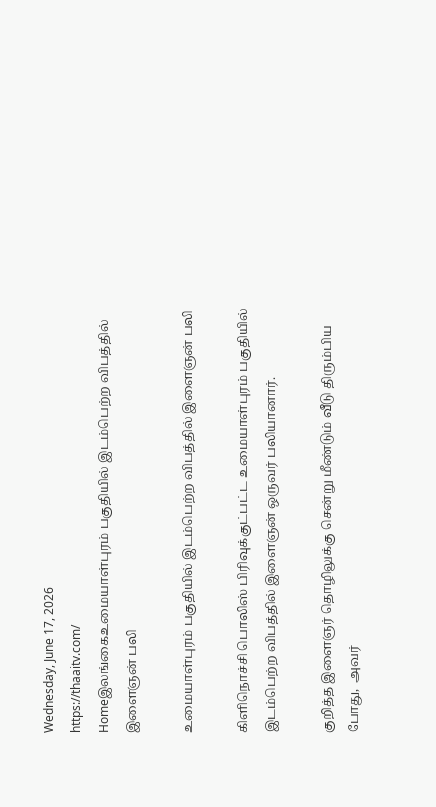Wednesday, June 17, 2026
https://thaaitv.com/
Homeஇலங்கைஉமையாள்புரம் பகுதியில் இடம்பெற்ற விபத்தில் இளைஞன் பலி

உமையாள்புரம் பகுதியில் இடம்பெற்ற விபத்தில் இளைஞன் பலி

கிளிநொச்சி பொலிஸ் பிரிவுக்குட்பட்ட உமையாள்புரம் பகுதியில் இடம்பெற்ற விபத்தில் இளைஞன் ஒருவர் பலியானார்.

குறித்த இளைஞர் தொழிலுக்கு சென்று மீண்டும் வீடு திரும்பிய போது,  அவர்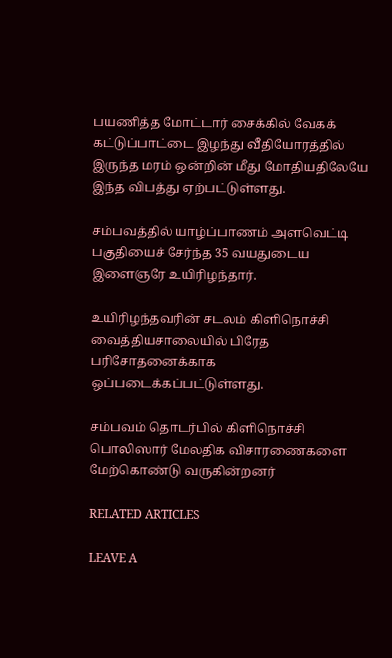பயணித்த மோட்டார் சைக்கில் வேகக் கட்டுப்பாட்டை இழந்து வீதியோரத்தில்
இருந்த மரம் ஒன்றின் மீது மோதியதிலேயே இந்த விபத்து ஏற்பட்டுள்ளது.

சம்பவத்தில் யாழ்ப்பாணம் அளவெட்டி பகுதியைச் சேர்ந்த 35 வயதுடைய
இளைஞரே உயிரிழந்தார்.

உயிரிழந்தவரின் சடலம் கிளிநொச்சி வைத்தியசாலையில் பிரேத பரிசோதனைக்காக
ஒப்படைக்கப்பட்டுள்ளது.

சம்பவம் தொடர்பில் கிளிநொச்சி பொலிஸார் மேலதிக விசாரணைகளை
மேற்கொண்டு வருகின்றனர்

RELATED ARTICLES

LEAVE A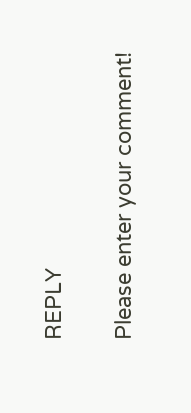REPLY

Please enter your comment!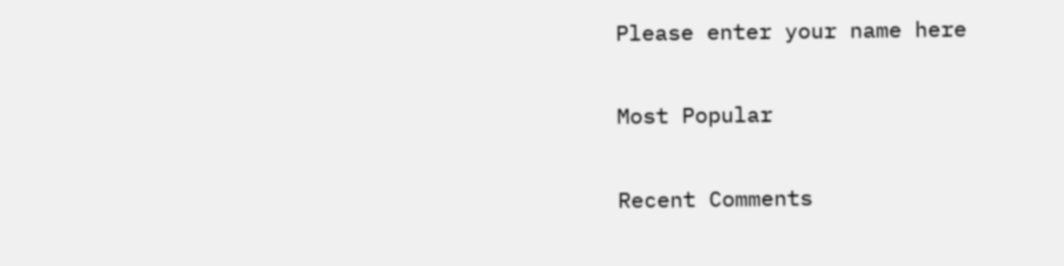Please enter your name here

Most Popular

Recent Comments